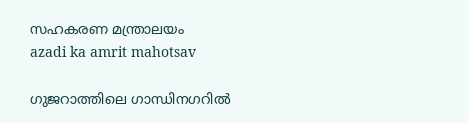സഹകരണ മന്ത്രാലയം
azadi ka amrit mahotsav

ഗുജറാത്തിലെ ഗാന്ധിനഗറിൽ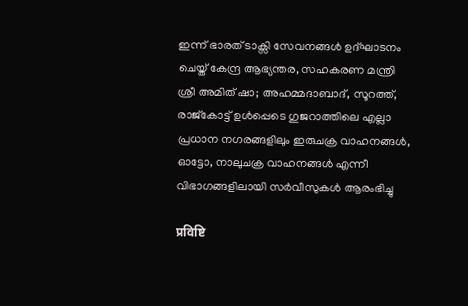ഇന്ന് ഭാരത് ടാക്സി സേവനങ്ങൾ ഉദ്ഘാടനം ചെയ്ത് കേന്ദ്ര ആഭ്യന്തര, സഹകരണ മന്ത്രി ശ്രീ അമിത് ഷാ; അഹമ്മദാബാദ്, സൂറത്ത്, രാജ്കോട്ട് ഉൾപ്പെടെ ഗുജറാത്തിലെ എല്ലാ പ്രധാന നഗരങ്ങളിലും ഇരുചക്ര വാഹനങ്ങൾ, ഓട്ടോ, നാലുചക്ര വാഹനങ്ങൾ എന്നീ വിഭാഗങ്ങളിലായി സർവീസുകൾ ആരംഭിച്ചു

प्रविष्टि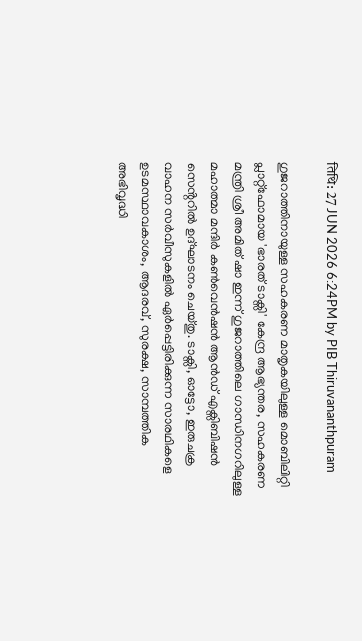तिथि: 27 JUN 2026 6:24PM by PIB Thiruvananthpuram

ഗുജറാത്തിനായുള്ള സഹകരണ മാതൃകയിലുള്ള മൊബിലിറ്റി പ്ലാറ്റ്‌ഫോമായ 'ഭാരത് ടാക്സി' കേന്ദ്ര ആഭ്യന്തര, സഹകരണ മന്ത്രി ശ്രീ അമിത് ഷാ ഇന്ന് ഗുജറാത്തിലെ ഗാന്ധിനഗറിലുള്ള മഹാത്മാ മന്ദിർ കൺവെൻഷൻ ആൻഡ് എക്സിബിഷൻ സെൻ്ററിൽ ഉദ്ഘാടനം ചെയ്തു. ടാക്സി, ഓട്ടോ, ഇരുചക്ര വാഹന സർവീസുകളിൽ ഏർപ്പെട്ടിരിക്കുന്ന സാരഥികളെ ഉടമസ്ഥാവകാശം, ആദരവ്, സുരക്ഷ, സാമ്പത്തിക അഭിവൃദ്ധി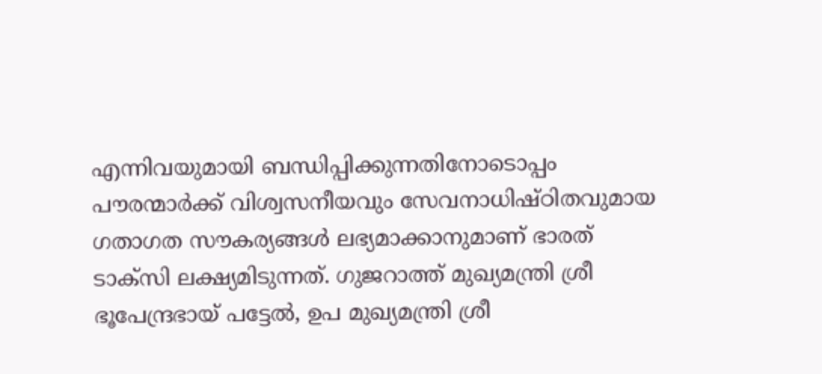എന്നിവയുമായി ബന്ധിപ്പിക്കുന്നതിനോടൊപ്പം പൗരന്മാർക്ക് വിശ്വസനീയവും സേവനാധിഷ്ഠിതവുമായ ഗതാഗത സൗകര്യങ്ങൾ ലഭ്യമാക്കാനുമാണ് ഭാരത് ടാക്സി ലക്ഷ്യമിടുന്നത്. ഗുജറാത്ത് മുഖ്യമന്ത്രി ശ്രീ ഭൂപേന്ദ്രഭായ് പട്ടേൽ, ഉപ മുഖ്യമന്ത്രി ശ്രീ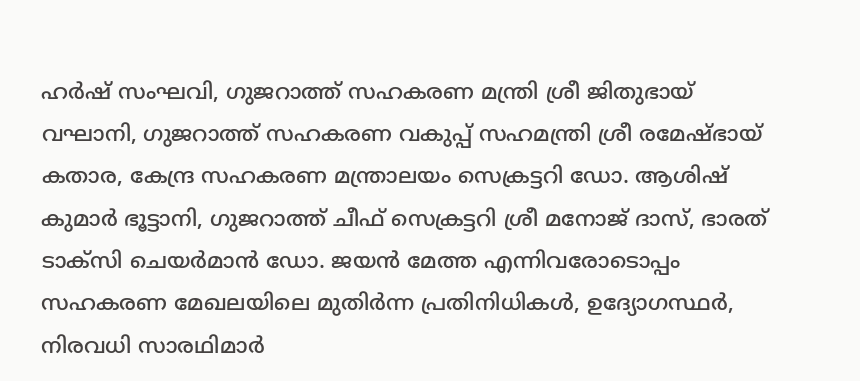ഹർഷ് സംഘവി, ഗുജറാത്ത് സഹകരണ മന്ത്രി ശ്രീ ജിതുഭായ് വഘാനി, ഗുജറാത്ത് സഹകരണ വകുപ്പ് സഹമന്ത്രി ശ്രീ രമേഷ്ഭായ് കതാര, കേന്ദ്ര സഹകരണ മന്ത്രാലയം സെക്രട്ടറി ഡോ. ആശിഷ് കുമാർ ഭൂട്ടാനി, ഗുജറാത്ത് ചീഫ് സെക്രട്ടറി ശ്രീ മനോജ് ദാസ്, ഭാരത് ടാക്സി ചെയർമാൻ ഡോ. ജയൻ മേത്ത എന്നിവരോടൊപ്പം സഹകരണ മേഖലയിലെ മുതിർന്ന പ്രതിനിധികൾ, ഉദ്യോഗസ്ഥർ, നിരവധി സാരഥിമാർ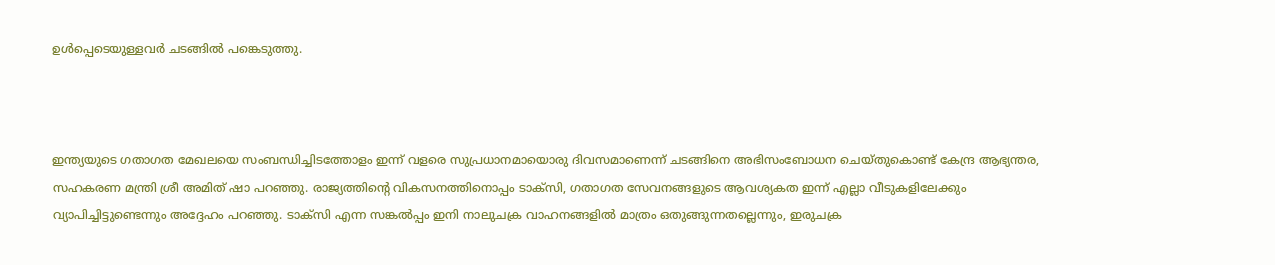ഉൾപ്പെടെയുള്ളവർ ചടങ്ങിൽ പങ്കെടുത്തു.



ഇന്ത്യയുടെ ഗതാഗത മേഖലയെ സംബന്ധിച്ചിടത്തോളം ഇന്ന് വളരെ സുപ്രധാനമായൊരു ദിവസമാണെന്ന് ചടങ്ങിനെ അഭിസംബോധന ചെയ്തുകൊണ്ട് കേന്ദ്ര ആഭ്യന്തര, സഹകരണ മന്ത്രി ശ്രീ അമിത് ഷാ പറഞ്ഞു. രാജ്യത്തിൻ്റെ വികസനത്തിനൊപ്പം ടാക്സി, ഗതാഗത സേവനങ്ങളുടെ ആവശ്യകത ഇന്ന് എല്ലാ വീടുകളിലേക്കും വ്യാപിച്ചിട്ടുണ്ടെന്നും അദ്ദേഹം പറഞ്ഞു. ടാക്സി എന്ന സങ്കൽപ്പം ഇനി നാലുചക്ര വാഹനങ്ങളിൽ മാത്രം ഒതുങ്ങുന്നതല്ലെന്നും, ഇരുചക്ര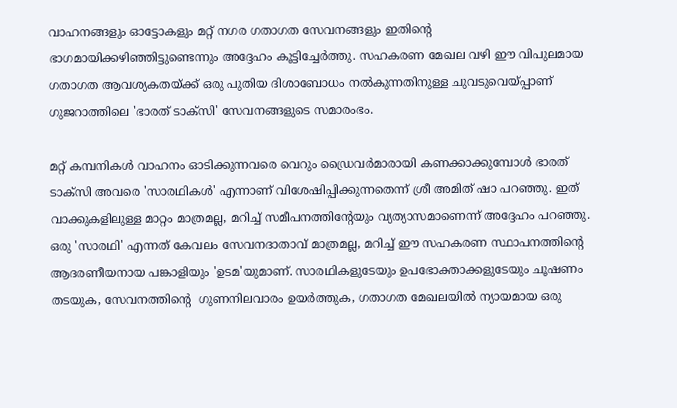വാഹനങ്ങളും ഓട്ടോകളും മറ്റ് നഗര ഗതാഗത സേവനങ്ങളും ഇതിൻ്റെ ഭാഗമായിക്കഴിഞ്ഞിട്ടുണ്ടെന്നും അദ്ദേഹം കൂട്ടിച്ചേർത്തു. സഹകരണ മേഖല വഴി ഈ വിപുലമായ ഗതാഗത ആവശ്യകതയ്ക്ക് ഒരു പുതിയ ദിശാബോധം നൽകുന്നതിനുള്ള ചുവടുവെയ്പ്പാണ് ഗുജറാത്തിലെ 'ഭാരത് ടാക്സി' സേവനങ്ങളുടെ സമാരംഭം.

മറ്റ് കമ്പനികൾ വാഹനം ഓടിക്കുന്നവരെ വെറും ഡ്രൈവർമാരായി കണക്കാക്കുമ്പോൾ ഭാരത് ടാക്സി അവരെ 'സാരഥികൾ' എന്നാണ് വിശേഷിപ്പിക്കുന്നതെന്ന് ശ്രീ അമിത് ഷാ പറഞ്ഞു. ഇത് വാക്കുകളിലുള്ള മാറ്റം മാത്രമല്ല, മറിച്ച് സമീപനത്തിൻ്റേയും വ്യത്യാസമാണെന്ന് അദ്ദേഹം പറഞ്ഞു. ഒരു 'സാരഥി' എന്നത് കേവലം സേവനദാതാവ് മാത്രമല്ല, മറിച്ച് ഈ സഹകരണ സ്ഥാപനത്തിൻ്റെ ആദരണീയനായ പങ്കാളിയും 'ഉടമ'യുമാണ്. സാരഥികളുടേയും ഉപഭോക്താക്കളുടേയും ചൂഷണം തടയുക, സേവനത്തിൻ്റെ  ഗുണനിലവാരം ഉയർത്തുക, ഗതാഗത മേഖലയിൽ ന്യായമായ ഒരു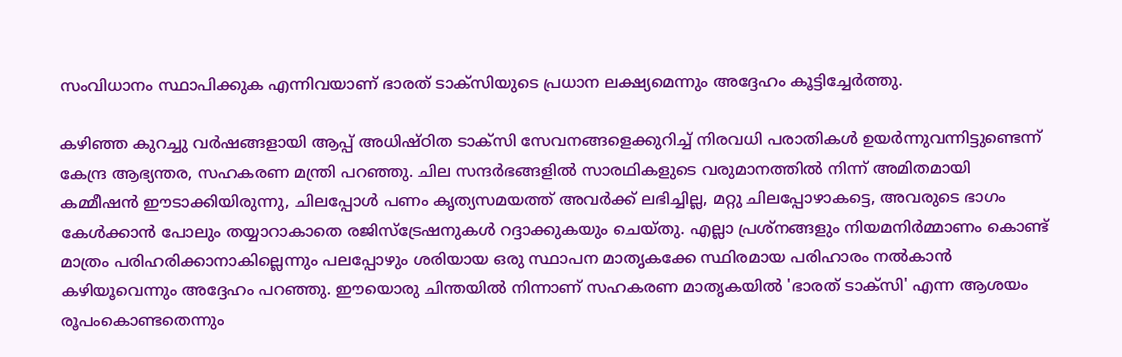സംവിധാനം സ്ഥാപിക്കുക എന്നിവയാണ് ഭാരത് ടാക്സിയുടെ പ്രധാന ലക്ഷ്യമെന്നും അദ്ദേഹം കൂട്ടിച്ചേർത്തു.

കഴിഞ്ഞ കുറച്ചു വർഷങ്ങളായി ആപ്പ് അധിഷ്ഠിത ടാക്സി സേവനങ്ങളെക്കുറിച്ച് നിരവധി പരാതികൾ ഉയർന്നുവന്നിട്ടുണ്ടെന്ന് കേന്ദ്ര ആഭ്യന്തര, സഹകരണ മന്ത്രി പറഞ്ഞു. ചില സന്ദർഭങ്ങളിൽ സാരഥികളുടെ വരുമാനത്തിൽ നിന്ന് അമിതമായി കമ്മീഷൻ ഈടാക്കിയിരുന്നു, ചിലപ്പോൾ പണം കൃത്യസമയത്ത് അവർക്ക് ലഭിച്ചില്ല, മറ്റു ചിലപ്പോഴാകട്ടെ, അവരുടെ ഭാഗം കേൾക്കാൻ പോലും തയ്യാറാകാതെ രജിസ്ട്രേഷനുകൾ റദ്ദാക്കുകയും ചെയ്തു. എല്ലാ പ്രശ്നങ്ങളും നിയമനിർമ്മാണം കൊണ്ട് മാത്രം പരിഹരിക്കാനാകില്ലെന്നും പലപ്പോഴും ശരിയായ ഒരു സ്ഥാപന മാതൃകക്കേ സ്ഥിരമായ പരിഹാരം നൽകാൻ കഴിയൂവെന്നും അദ്ദേഹം പറഞ്ഞു. ഈയൊരു ചിന്തയിൽ നിന്നാണ് സഹകരണ മാതൃകയിൽ 'ഭാരത് ടാക്സി' എന്ന ആശയം രൂപംകൊണ്ടതെന്നും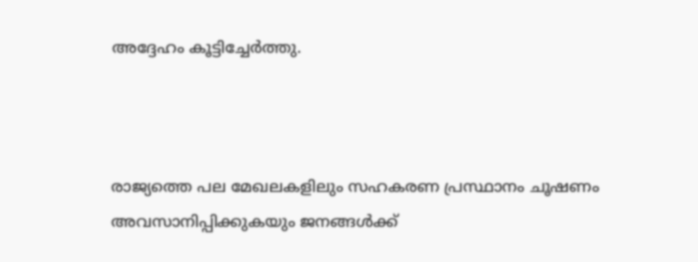അദ്ദേഹം കൂട്ടിച്ചേർത്തു.



രാജ്യത്തെ പല മേഖലകളിലും സഹകരണ പ്രസ്ഥാനം ചൂഷണം അവസാനിപ്പിക്കുകയും ജനങ്ങൾക്ക്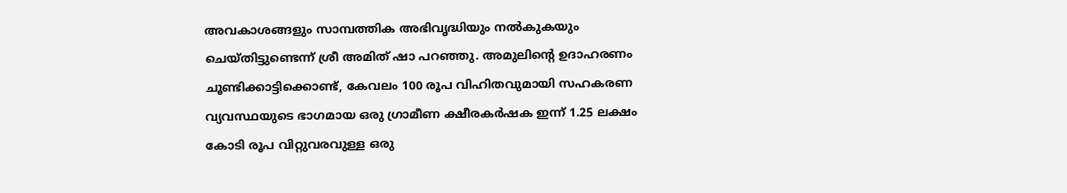അവകാശങ്ങളും സാമ്പത്തിക അഭിവൃദ്ധിയും നൽകുകയും ചെയ്തിട്ടുണ്ടെന്ന് ശ്രീ അമിത് ഷാ പറഞ്ഞു. അമുലിൻ്റെ ഉദാഹരണം ചൂണ്ടിക്കാട്ടിക്കൊണ്ട്, കേവലം 100 രൂപ വിഹിതവുമായി സഹകരണ വ്യവസ്ഥയുടെ ഭാഗമായ ഒരു ഗ്രാമീണ ക്ഷീരകർഷക ഇന്ന് 1.25 ലക്ഷം കോടി രൂപ വിറ്റുവരവുള്ള ഒരു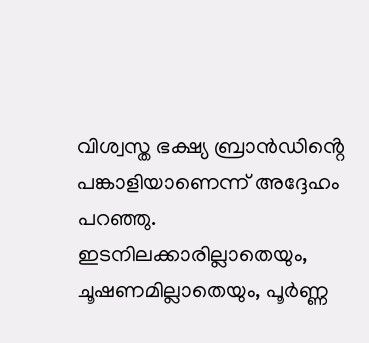വിശ്വസ്ത ഭക്ഷ്യ ബ്രാൻഡിൻ്റെ പങ്കാളിയാണെന്ന് അദ്ദേഹം പറഞ്ഞു. ഇടനിലക്കാരില്ലാതെയും, ചൂഷണമില്ലാതെയും, പൂർണ്ണ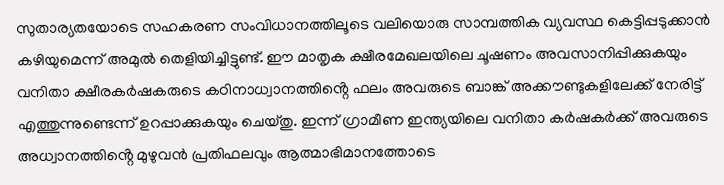സുതാര്യതയോടെ സഹകരണ സംവിധാനത്തിലൂടെ വലിയൊരു സാമ്പത്തിക വ്യവസ്ഥ കെട്ടിപ്പടുക്കാൻ കഴിയുമെന്ന് അമുൽ തെളിയിച്ചിട്ടുണ്ട്. ഈ മാതൃക ക്ഷീരമേഖലയിലെ ചൂഷണം അവസാനിപ്പിക്കുകയും വനിതാ ക്ഷീരകർഷകരുടെ കഠിനാധ്വാനത്തിൻ്റെ ഫലം അവരുടെ ബാങ്ക് അക്കൗണ്ടുകളിലേക്ക് നേരിട്ട് എത്തുന്നുണ്ടെന്ന് ഉറപ്പാക്കുകയും ചെയ്തു. ഇന്ന് ഗ്രാമീണ ഇന്ത്യയിലെ വനിതാ കർഷകർക്ക് അവരുടെ അധ്വാനത്തിൻ്റെ മുഴുവൻ പ്രതിഫലവും ആത്മാഭിമാനത്തോടെ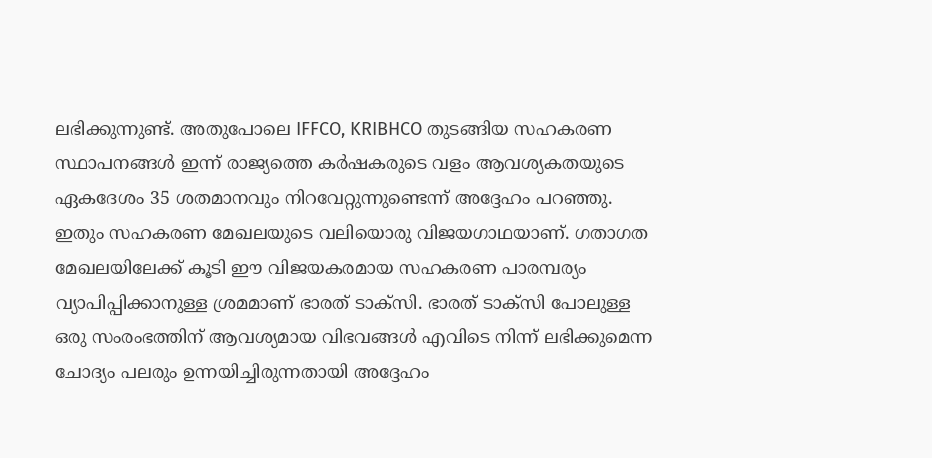ലഭിക്കുന്നുണ്ട്. അതുപോലെ IFFCO, KRIBHCO തുടങ്ങിയ സഹകരണ സ്ഥാപനങ്ങൾ ഇന്ന് രാജ്യത്തെ കർഷകരുടെ വളം ആവശ്യകതയുടെ ഏകദേശം 35 ശതമാനവും നിറവേറ്റുന്നുണ്ടെന്ന് അദ്ദേഹം പറഞ്ഞു. ഇതും സഹകരണ മേഖലയുടെ വലിയൊരു വിജയഗാഥയാണ്. ഗതാഗത മേഖലയിലേക്ക് കൂടി ഈ വിജയകരമായ സഹകരണ പാരമ്പര്യം വ്യാപിപ്പിക്കാനുള്ള ശ്രമമാണ് ഭാരത് ടാക്സി. ഭാരത് ടാക്സി പോലുള്ള ഒരു സംരംഭത്തിന് ആവശ്യമായ വിഭവങ്ങൾ എവിടെ നിന്ന് ലഭിക്കുമെന്ന ചോദ്യം പലരും ഉന്നയിച്ചിരുന്നതായി അദ്ദേഹം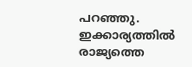പറഞ്ഞു. ഇക്കാര്യത്തിൽ രാജ്യത്തെ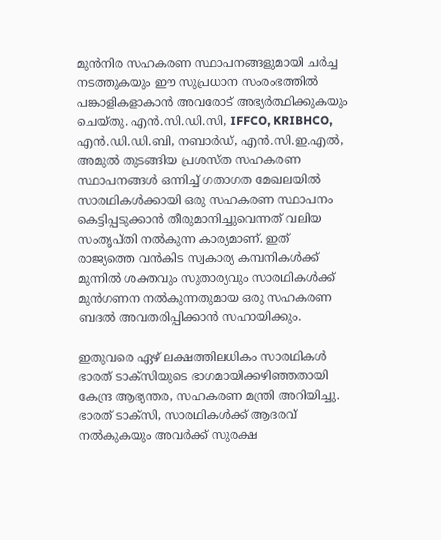മുൻനിര സഹകരണ സ്ഥാപനങ്ങളുമായി ചർച്ച നടത്തുകയും ഈ സുപ്രധാന സംരംഭത്തിൽ പങ്കാളികളാകാൻ അവരോട് അഭ്യർത്ഥിക്കുകയും ചെയ്തു. എൻ.സി.ഡി.സി, IFFCO, KRIBHCO, എൻ.ഡി.ഡി.ബി, നബാർഡ്, എൻ.സി.ഇ.എൽ, അമുൽ തുടങ്ങിയ പ്രശസ്ത സഹകരണ സ്ഥാപനങ്ങൾ ഒന്നിച്ച് ഗതാഗത മേഖലയിൽ സാരഥികൾക്കായി ഒരു സഹകരണ സ്ഥാപനം കെട്ടിപ്പടുക്കാൻ തീരുമാനിച്ചുവെന്നത് വലിയ സംതൃപ്തി നൽകുന്ന കാര്യമാണ്. ഇത് രാജ്യത്തെ വൻകിട സ്വകാര്യ കമ്പനികൾക്ക് മുന്നിൽ ശക്തവും സുതാര്യവും സാരഥികൾക്ക് മുൻഗണന നൽകുന്നതുമായ ഒരു സഹകരണ ബദൽ അവതരിപ്പിക്കാൻ സഹായിക്കും.

ഇതുവരെ ഏഴ് ലക്ഷത്തിലധികം സാരഥികൾ ഭാരത് ടാക്സിയുടെ ഭാഗമായിക്കഴിഞ്ഞതായി കേന്ദ്ര ആഭ്യന്തര, സഹകരണ മന്ത്രി അറിയിച്ചു. ഭാരത് ടാക്സി, സാരഥികൾക്ക് ആദരവ് നൽകുകയും അവർക്ക് സുരക്ഷ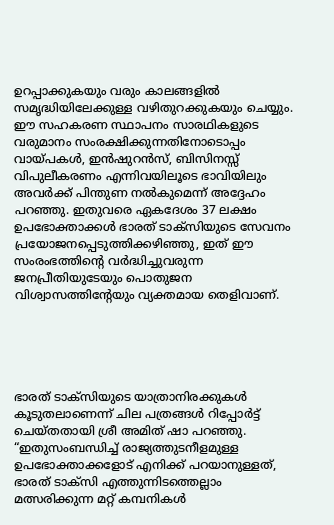ഉറപ്പാക്കുകയും വരും കാലങ്ങളിൽ സമൃദ്ധിയിലേക്കുള്ള വഴിതുറക്കുകയും ചെയ്യും. ഈ സഹകരണ സ്ഥാപനം സാരഥികളുടെ വരുമാനം സംരക്ഷിക്കുന്നതിനോടൊപ്പം വായ്പകൾ, ഇൻഷുറൻസ്, ബിസിനസ്സ് വിപുലീകരണം എന്നിവയിലൂടെ ഭാവിയിലും അവർക്ക് പിന്തുണ നൽകുമെന്ന് അദ്ദേഹം പറഞ്ഞു. ഇതുവരെ ഏകദേശം 37 ലക്ഷം ഉപഭോക്താക്കൾ ഭാരത് ടാക്സിയുടെ സേവനം പ്രയോജനപ്പെടുത്തിക്കഴിഞ്ഞു, ഇത് ഈ സംരംഭത്തിൻ്റെ വർദ്ധിച്ചുവരുന്ന ജനപ്രീതിയുടേയും പൊതുജന വിശ്വാസത്തിൻ്റേയും വ്യക്തമായ തെളിവാണ്.





ഭാരത് ടാക്സിയുടെ യാത്രാനിരക്കുകൾ കൂടുതലാണെന്ന് ചില പത്രങ്ങൾ റിപ്പോർട്ട് ചെയ്തതായി ശ്രീ അമിത് ഷാ പറഞ്ഞു. “ഇതുസംബന്ധിച്ച് രാജ്യത്തുടനീളമുള്ള ഉപഭോക്താക്കളോട് എനിക്ക് പറയാനുള്ളത്, ഭാരത് ടാക്സി എത്തുന്നിടത്തെല്ലാം മത്സരിക്കുന്ന മറ്റ് കമ്പനികൾ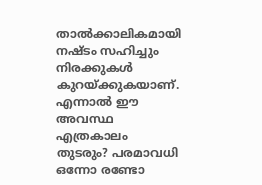താൽക്കാലികമായി നഷ്ടം സഹിച്ചും നിരക്കുകൾ കുറയ്ക്കുകയാണ്. എന്നാൽ ഈ അവസ്ഥ എത്രകാലം തുടരും? പരമാവധി ഒന്നോ രണ്ടോ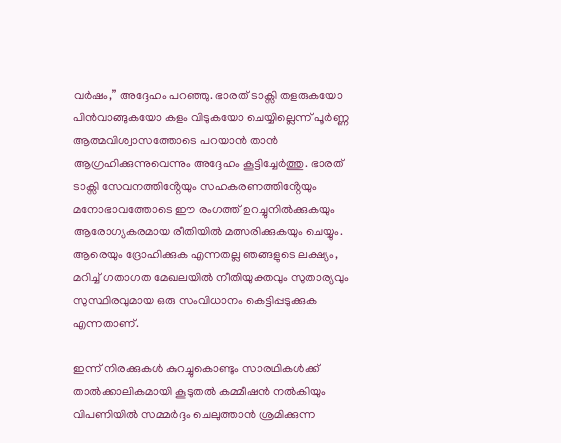വർഷം,” അദ്ദേഹം പറഞ്ഞു. ഭാരത് ടാക്സി തളരുകയോ പിൻവാങ്ങുകയോ കളം വിടുകയോ ചെയ്യില്ലെന്ന് പൂർണ്ണ ആത്മവിശ്വാസത്തോടെ പറയാൻ താൻ ആഗ്രഹിക്കുന്നുവെന്നും അദ്ദേഹം കൂട്ടിച്ചേർത്തു. ഭാരത് ടാക്സി സേവനത്തിൻ്റേയും സഹകരണത്തിൻ്റേയും മനോഭാവത്തോടെ ഈ രംഗത്ത് ഉറച്ചുനിൽക്കുകയും ആരോഗ്യകരമായ രീതിയിൽ മത്സരിക്കുകയും ചെയ്യും. ആരെയും ദ്രോഹിക്കുക എന്നതല്ല ഞങ്ങളുടെ ലക്ഷ്യം, മറിച്ച് ഗതാഗത മേഖലയിൽ നീതിയുക്തവും സുതാര്യവും സുസ്ഥിരവുമായ ഒരു സംവിധാനം കെട്ടിപ്പടുക്കുക എന്നതാണ്.

ഇന്ന് നിരക്കുകൾ കുറച്ചുകൊണ്ടും സാരഥികൾക്ക് താൽക്കാലികമായി കൂടുതൽ കമ്മീഷൻ നൽകിയും വിപണിയിൽ സമ്മർദ്ദം ചെലുത്താൻ ശ്രമിക്കുന്ന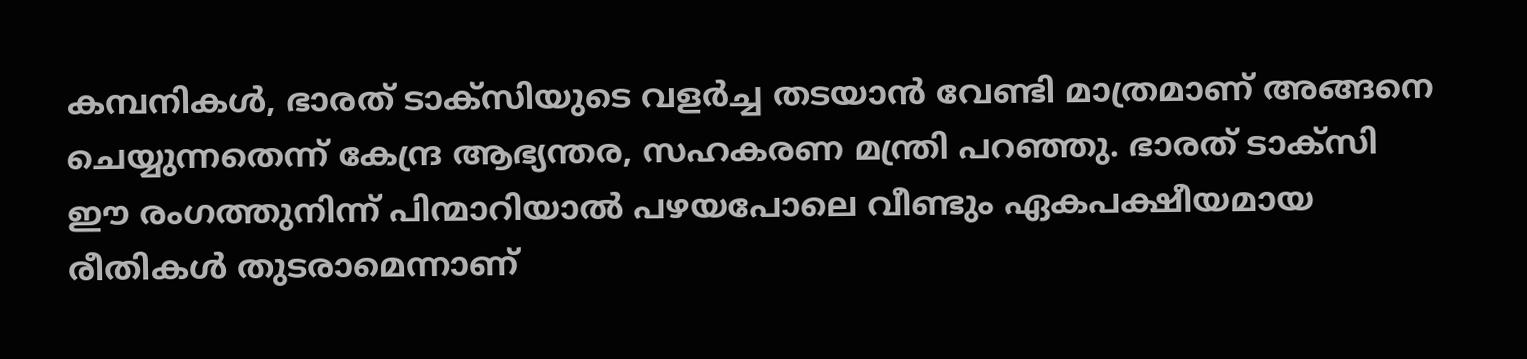കമ്പനികൾ, ഭാരത് ടാക്സിയുടെ വളർച്ച തടയാൻ വേണ്ടി മാത്രമാണ് അങ്ങനെ ചെയ്യുന്നതെന്ന് കേന്ദ്ര ആഭ്യന്തര, സഹകരണ മന്ത്രി പറഞ്ഞു. ഭാരത് ടാക്സി ഈ രംഗത്തുനിന്ന് പിന്മാറിയാൽ പഴയപോലെ വീണ്ടും ഏകപക്ഷീയമായ രീതികൾ തുടരാമെന്നാണ്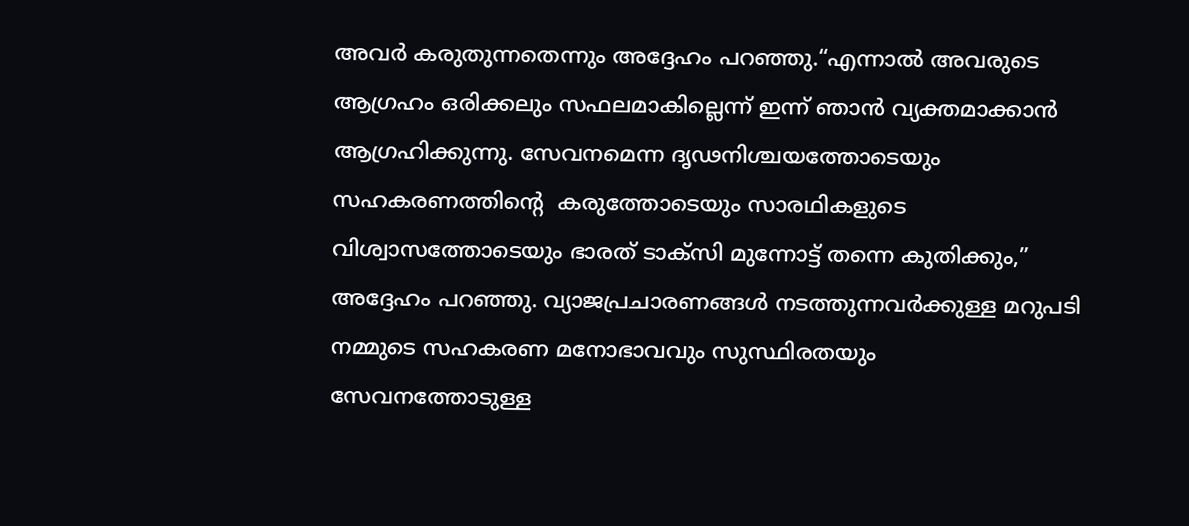അവർ കരുതുന്നതെന്നും അദ്ദേഹം പറഞ്ഞു.“എന്നാൽ അവരുടെ ആഗ്രഹം ഒരിക്കലും സഫലമാകില്ലെന്ന് ഇന്ന് ഞാൻ വ്യക്തമാക്കാൻ ആഗ്രഹിക്കുന്നു. സേവനമെന്ന ദൃഢനിശ്ചയത്തോടെയും സഹകരണത്തിൻ്റെ  കരുത്തോടെയും സാരഥികളുടെ വിശ്വാസത്തോടെയും ഭാരത് ടാക്സി മുന്നോട്ട് തന്നെ കുതിക്കും,” അദ്ദേഹം പറഞ്ഞു. വ്യാജപ്രചാരണങ്ങൾ നടത്തുന്നവർക്കുള്ള മറുപടി നമ്മുടെ സഹകരണ മനോഭാവവും സുസ്ഥിരതയും സേവനത്തോടുള്ള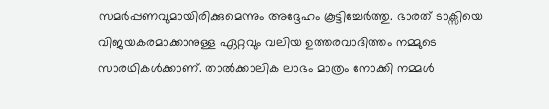സമർപ്പണവുമായിരിക്കുമെന്നും അദ്ദേഹം കൂട്ടിച്ചേർത്തു. ഭാരത് ടാക്സിയെ വിജയകരമാക്കാനുള്ള ഏറ്റവും വലിയ ഉത്തരവാദിത്തം നമ്മുടെ സാരഥികൾക്കാണ്. താൽക്കാലിക ലാഭം മാത്രം നോക്കി നമ്മൾ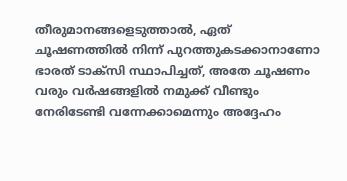തീരുമാനങ്ങളെടുത്താൽ, ഏത് ചൂഷണത്തിൽ നിന്ന് പുറത്തുകടക്കാനാണോ ഭാരത് ടാക്സി സ്ഥാപിച്ചത്, അതേ ചൂഷണം വരും വർഷങ്ങളിൽ നമുക്ക് വീണ്ടും നേരിടേണ്ടി വന്നേക്കാമെന്നും അദ്ദേഹം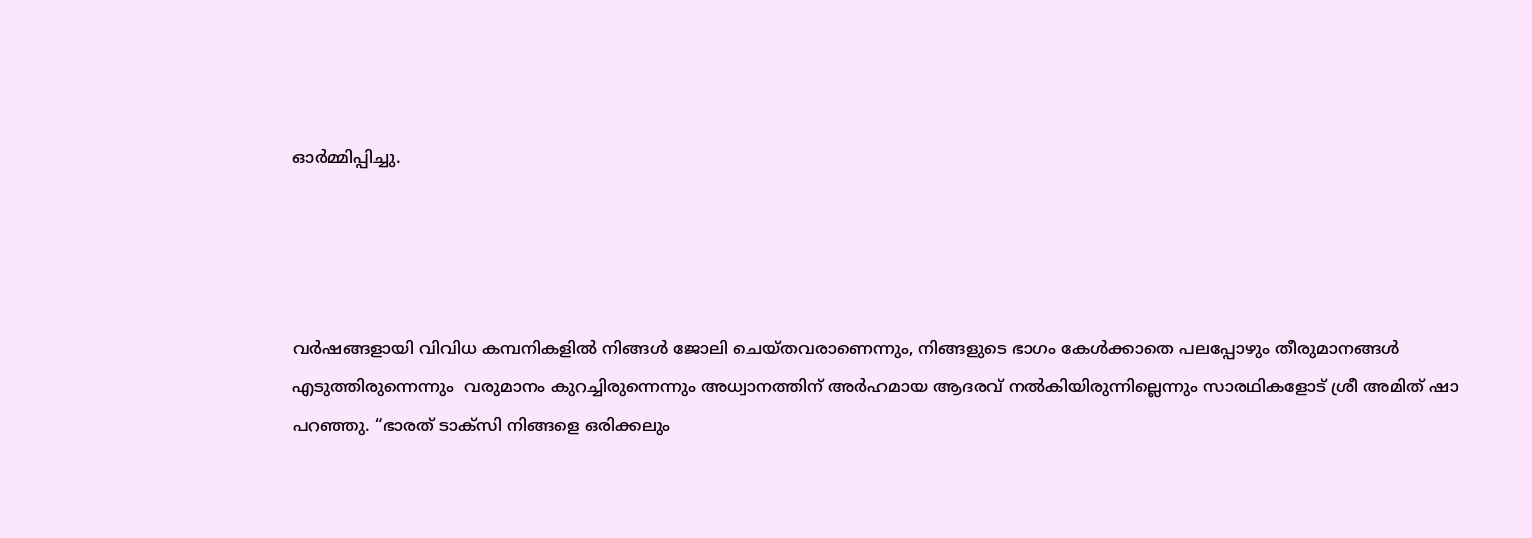ഓർമ്മിപ്പിച്ചു.




വർഷങ്ങളായി വിവിധ കമ്പനികളിൽ നിങ്ങൾ ജോലി ചെയ്തവരാണെന്നും, നിങ്ങളുടെ ഭാഗം കേൾക്കാതെ പലപ്പോഴും തീരുമാനങ്ങൾ എടുത്തിരുന്നെന്നും  വരുമാനം കുറച്ചിരുന്നെന്നും അധ്വാനത്തിന് അർഹമായ ആദരവ് നൽകിയിരുന്നില്ലെന്നും സാരഥികളോട് ശ്രീ അമിത് ഷാ പറഞ്ഞു. “ഭാരത് ടാക്സി നിങ്ങളെ ഒരിക്കലും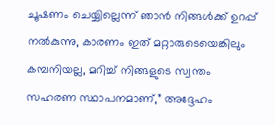ചൂഷണം ചെയ്യില്ലെന്ന് ഞാൻ നിങ്ങൾക്ക് ഉറപ്പ് നൽകുന്നു, കാരണം ഇത് മറ്റാരുടെയെങ്കിലും കമ്പനിയല്ല, മറിച്ച് നിങ്ങളുടെ സ്വന്തം സഹരണ സ്ഥാപനമാണ്,” അദ്ദേഹം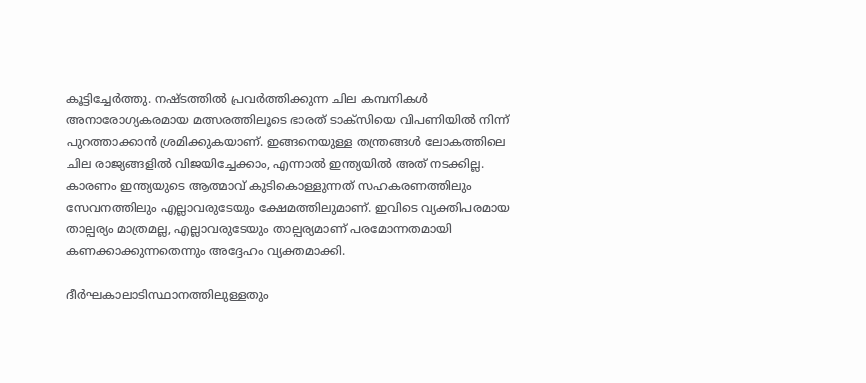കൂട്ടിച്ചേർത്തു. നഷ്ടത്തിൽ പ്രവർത്തിക്കുന്ന ചില കമ്പനികൾ അനാരോഗ്യകരമായ മത്സരത്തിലൂടെ ഭാരത് ടാക്സിയെ വിപണിയിൽ നിന്ന് പുറത്താക്കാൻ ശ്രമിക്കുകയാണ്. ഇങ്ങനെയുള്ള തന്ത്രങ്ങൾ ലോകത്തിലെ ചില രാജ്യങ്ങളിൽ വിജയിച്ചേക്കാം, എന്നാൽ ഇന്ത്യയിൽ അത് നടക്കില്ല. കാരണം ഇന്ത്യയുടെ ആത്മാവ് കുടികൊള്ളുന്നത് സഹകരണത്തിലും സേവനത്തിലും എല്ലാവരുടേയും ക്ഷേമത്തിലുമാണ്. ഇവിടെ വ്യക്തിപരമായ താല്പര്യം മാത്രമല്ല, എല്ലാവരുടേയും താല്പര്യമാണ് പരമോന്നതമായി കണക്കാക്കുന്നതെന്നും അദ്ദേഹം വ്യക്തമാക്കി.

ദീർഘകാലാടിസ്ഥാനത്തിലുള്ളതും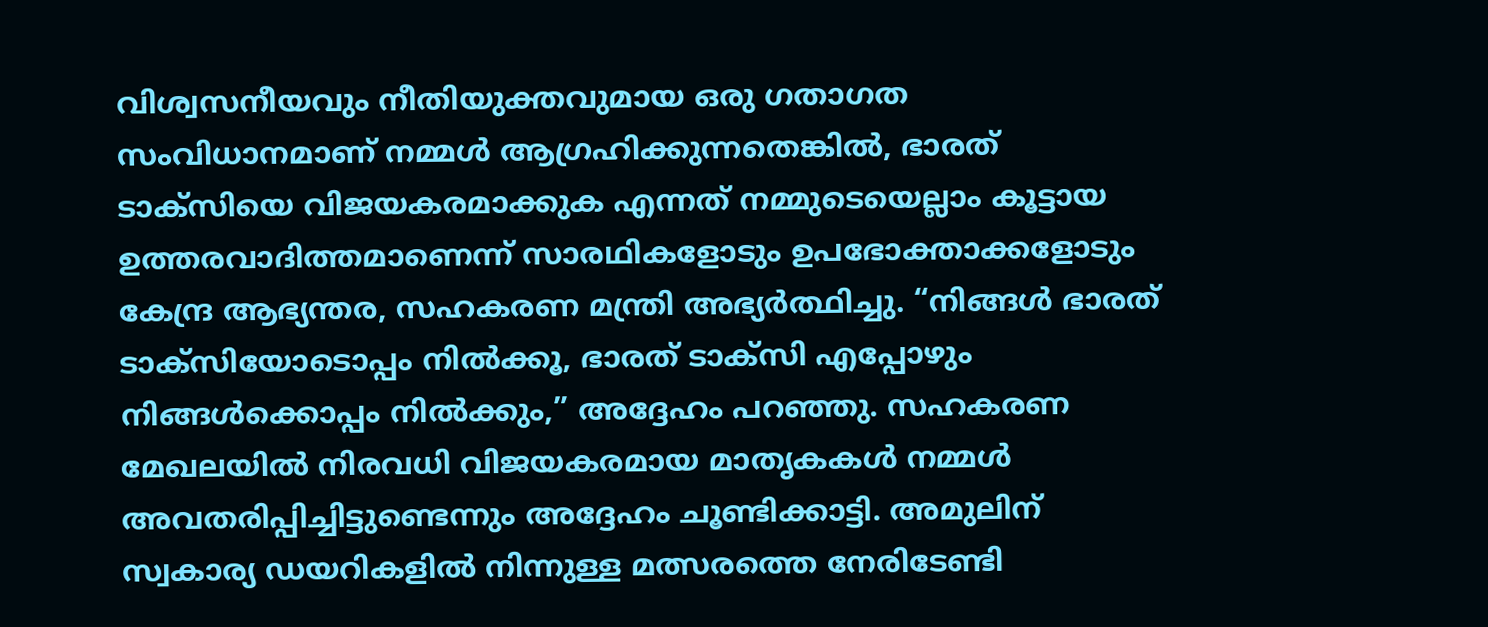വിശ്വസനീയവും നീതിയുക്തവുമായ ഒരു ഗതാഗത സംവിധാനമാണ് നമ്മൾ ആഗ്രഹിക്കുന്നതെങ്കിൽ, ഭാരത് ടാക്സിയെ വിജയകരമാക്കുക എന്നത് നമ്മുടെയെല്ലാം കൂട്ടായ ഉത്തരവാദിത്തമാണെന്ന് സാരഥികളോടും ഉപഭോക്താക്കളോടും കേന്ദ്ര ആഭ്യന്തര, സഹകരണ മന്ത്രി അഭ്യർത്ഥിച്ചു. “നിങ്ങൾ ഭാരത് ടാക്സിയോടൊപ്പം നിൽക്കൂ, ഭാരത് ടാക്സി എപ്പോഴും നിങ്ങൾക്കൊപ്പം നിൽക്കും,” അദ്ദേഹം പറഞ്ഞു. സഹകരണ മേഖലയിൽ നിരവധി വിജയകരമായ മാതൃകകൾ നമ്മൾ അവതരിപ്പിച്ചിട്ടുണ്ടെന്നും അദ്ദേഹം ചൂണ്ടിക്കാട്ടി. അമുലിന് സ്വകാര്യ ഡയറികളിൽ നിന്നുള്ള മത്സരത്തെ നേരിടേണ്ടി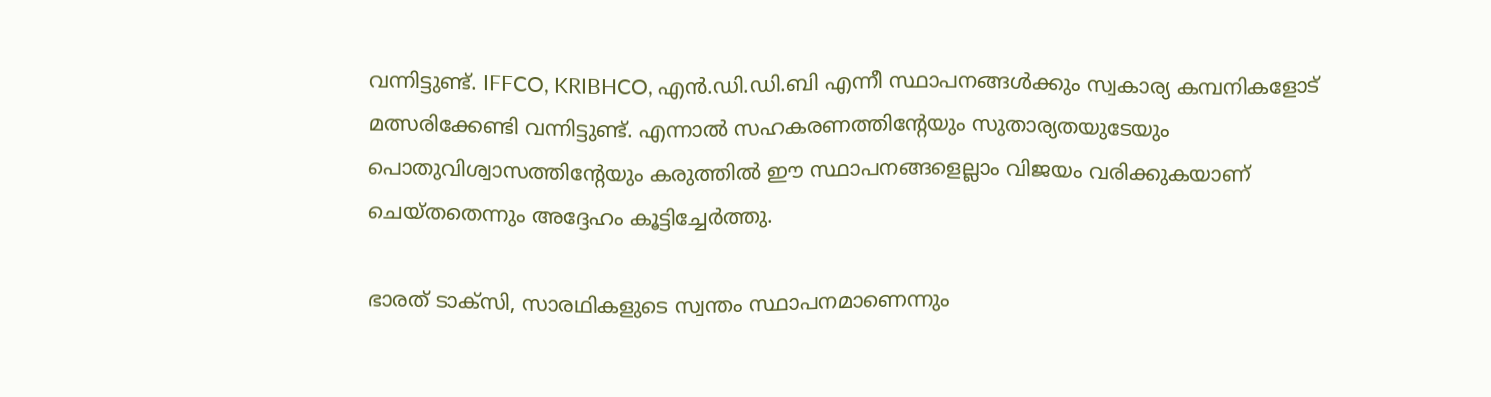വന്നിട്ടുണ്ട്. IFFCO, KRIBHCO, എൻ.ഡി.ഡി.ബി എന്നീ സ്ഥാപനങ്ങൾക്കും സ്വകാര്യ കമ്പനികളോട് മത്സരിക്കേണ്ടി വന്നിട്ടുണ്ട്. എന്നാൽ സഹകരണത്തിൻ്റേയും സുതാര്യതയുടേയും പൊതുവിശ്വാസത്തിൻ്റേയും കരുത്തിൽ ഈ സ്ഥാപനങ്ങളെല്ലാം വിജയം വരിക്കുകയാണ് ചെയ്തതെന്നും അദ്ദേഹം കൂട്ടിച്ചേർത്തു.

ഭാരത് ടാക്സി, സാരഥികളുടെ സ്വന്തം സ്ഥാപനമാണെന്നും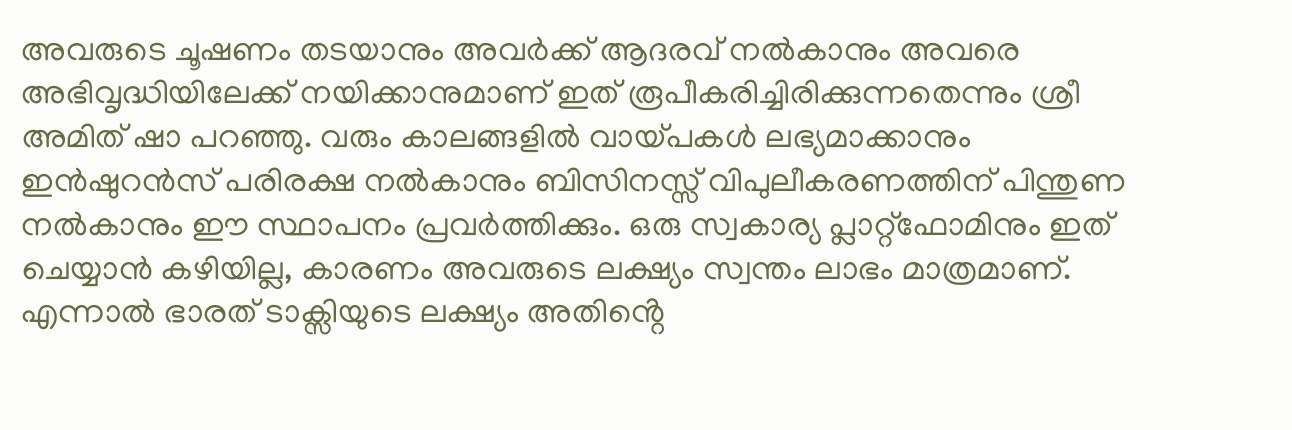അവരുടെ ചൂഷണം തടയാനും അവർക്ക് ആദരവ് നൽകാനും അവരെ അഭിവൃദ്ധിയിലേക്ക് നയിക്കാനുമാണ് ഇത് രൂപീകരിച്ചിരിക്കുന്നതെന്നും ശ്രീ അമിത് ഷാ പറഞ്ഞു. വരും കാലങ്ങളിൽ വായ്പകൾ ലഭ്യമാക്കാനും ഇൻഷുറൻസ് പരിരക്ഷ നൽകാനും ബിസിനസ്സ് വിപുലീകരണത്തിന് പിന്തുണ നൽകാനും ഈ സ്ഥാപനം പ്രവർത്തിക്കും. ഒരു സ്വകാര്യ പ്ലാറ്റ്‌ഫോമിനും ഇത് ചെയ്യാൻ കഴിയില്ല, കാരണം അവരുടെ ലക്ഷ്യം സ്വന്തം ലാഭം മാത്രമാണ്. എന്നാൽ ഭാരത് ടാക്സിയുടെ ലക്ഷ്യം അതിൻ്റെ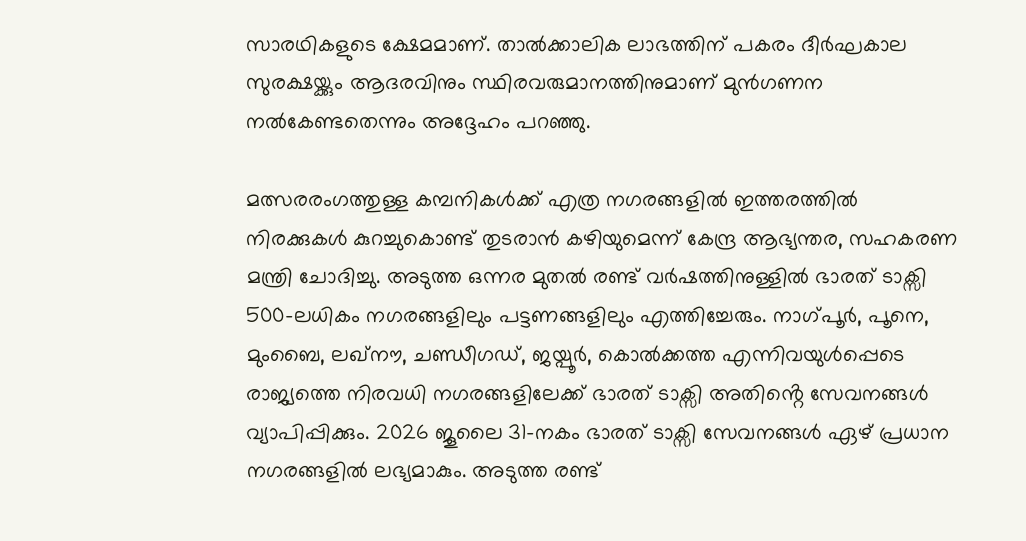സാരഥികളുടെ ക്ഷേമമാണ്. താൽക്കാലിക ലാഭത്തിന് പകരം ദീർഘകാല സുരക്ഷയ്ക്കും ആദരവിനും സ്ഥിരവരുമാനത്തിനുമാണ് മുൻഗണന നൽകേണ്ടതെന്നും അദ്ദേഹം പറഞ്ഞു.

മത്സരരംഗത്തുള്ള കമ്പനികൾക്ക് എത്ര നഗരങ്ങളിൽ ഇത്തരത്തിൽ നിരക്കുകൾ കുറച്ചുകൊണ്ട് തുടരാൻ കഴിയുമെന്ന് കേന്ദ്ര ആഭ്യന്തര, സഹകരണ മന്ത്രി ചോദിച്ചു. അടുത്ത ഒന്നര മുതൽ രണ്ട് വർഷത്തിനുള്ളിൽ ഭാരത് ടാക്സി 500-ലധികം നഗരങ്ങളിലും പട്ടണങ്ങളിലും എത്തിച്ചേരും. നാഗ്പൂർ, പൂനെ, മുംബൈ, ലഖ്നൗ, ചണ്ഡീഗഡ്, ജയ്പൂർ, കൊൽക്കത്ത എന്നിവയുൾപ്പെടെ രാജ്യത്തെ നിരവധി നഗരങ്ങളിലേക്ക് ഭാരത് ടാക്സി അതിൻ്റെ സേവനങ്ങൾ വ്യാപിപ്പിക്കും. 2026 ജൂലൈ 31-നകം ഭാരത് ടാക്സി സേവനങ്ങൾ ഏഴ് പ്രധാന നഗരങ്ങളിൽ ലഭ്യമാകും. അടുത്ത രണ്ട്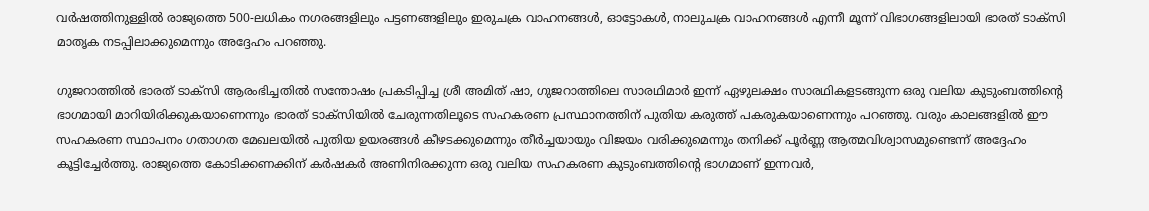വർഷത്തിനുള്ളിൽ രാജ്യത്തെ 500-ലധികം നഗരങ്ങളിലും പട്ടണങ്ങളിലും ഇരുചക്ര വാഹനങ്ങൾ, ഓട്ടോകൾ, നാലുചക്ര വാഹനങ്ങൾ എന്നീ മൂന്ന് വിഭാഗങ്ങളിലായി ഭാരത് ടാക്സി മാതൃക നടപ്പിലാക്കുമെന്നും അദ്ദേഹം പറഞ്ഞു.

ഗുജറാത്തിൽ ഭാരത് ടാക്സി ആരംഭിച്ചതിൽ സന്തോഷം പ്രകടിപ്പിച്ച ശ്രീ അമിത് ഷാ, ഗുജറാത്തിലെ സാരഥിമാർ ഇന്ന് ഏഴുലക്ഷം സാരഥികളടങ്ങുന്ന ഒരു വലിയ കുടുംബത്തിൻ്റെ ഭാഗമായി മാറിയിരിക്കുകയാണെന്നും ഭാരത് ടാക്സിയിൽ ചേരുന്നതിലൂടെ സഹകരണ പ്രസ്ഥാനത്തിന് പുതിയ കരുത്ത് പകരുകയാണെന്നും പറഞ്ഞു. വരും കാലങ്ങളിൽ ഈ സഹകരണ സ്ഥാപനം ഗതാഗത മേഖലയിൽ പുതിയ ഉയരങ്ങൾ കീഴടക്കുമെന്നും തീർച്ചയായും വിജയം വരിക്കുമെന്നും തനിക്ക് പൂർണ്ണ ആത്മവിശ്വാസമുണ്ടെന്ന് അദ്ദേഹം കൂട്ടിച്ചേർത്തു. രാജ്യത്തെ കോടിക്കണക്കിന് കർഷകർ അണിനിരക്കുന്ന ഒരു വലിയ സഹകരണ കുടുംബത്തിൻ്റെ ഭാഗമാണ് ഇന്നവർ,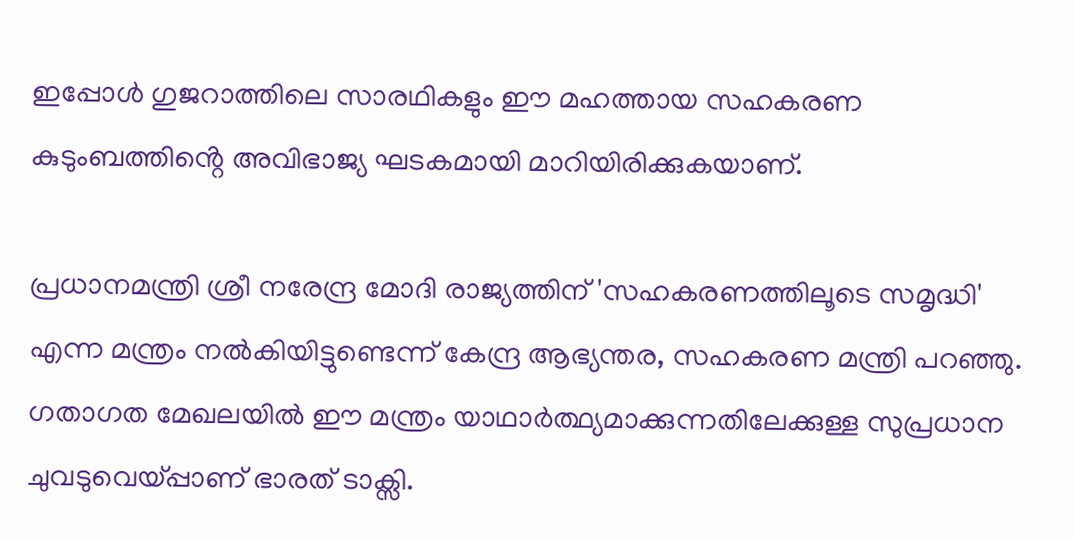ഇപ്പോൾ ഗുജറാത്തിലെ സാരഥികളും ഈ മഹത്തായ സഹകരണ കുടുംബത്തിൻ്റെ അവിഭാജ്യ ഘടകമായി മാറിയിരിക്കുകയാണ്.

പ്രധാനമന്ത്രി ശ്രീ നരേന്ദ്ര മോദി രാജ്യത്തിന് 'സഹകരണത്തിലൂടെ സമൃദ്ധി' എന്ന മന്ത്രം നൽകിയിട്ടുണ്ടെന്ന് കേന്ദ്ര ആഭ്യന്തര, സഹകരണ മന്ത്രി പറഞ്ഞു. ഗതാഗത മേഖലയിൽ ഈ മന്ത്രം യാഥാർത്ഥ്യമാക്കുന്നതിലേക്കുള്ള സുപ്രധാന ചുവടുവെയ്പ്പാണ് ഭാരത് ടാക്സി.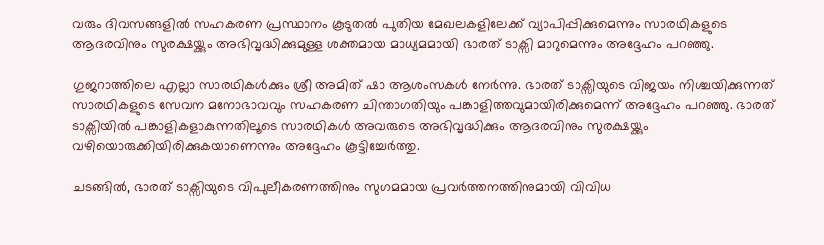വരും ദിവസങ്ങളിൽ സഹകരണ പ്രസ്ഥാനം കൂടുതൽ പുതിയ മേഖലകളിലേക്ക് വ്യാപിപ്പിക്കുമെന്നും സാരഥികളുടെ ആദരവിനും സുരക്ഷയ്ക്കും അഭിവൃദ്ധിക്കുമുള്ള ശക്തമായ മാധ്യമമായി ഭാരത് ടാക്സി മാറുമെന്നും അദ്ദേഹം പറഞ്ഞു.

ഗുജറാത്തിലെ എല്ലാ സാരഥികൾക്കും ശ്രീ അമിത് ഷാ ആശംസകൾ നേർന്നു. ഭാരത് ടാക്സിയുടെ വിജയം നിശ്ചയിക്കുന്നത് സാരഥികളുടെ സേവന മനോഭാവവും സഹകരണ ചിന്താഗതിയും പങ്കാളിത്തവുമായിരിക്കുമെന്ന് അദ്ദേഹം പറഞ്ഞു. ഭാരത് ടാക്സിയിൽ പങ്കാളികളാകുന്നതിലൂടെ സാരഥികൾ അവരുടെ അഭിവൃദ്ധിക്കും ആദരവിനും സുരക്ഷയ്ക്കും വഴിയൊരുക്കിയിരിക്കുകയാണെന്നും അദ്ദേഹം കൂട്ടിച്ചേർത്തു.

ചടങ്ങിൽ, ഭാരത് ടാക്സിയുടെ വിപുലീകരണത്തിനും സുഗമമായ പ്രവർത്തനത്തിനുമായി വിവിധ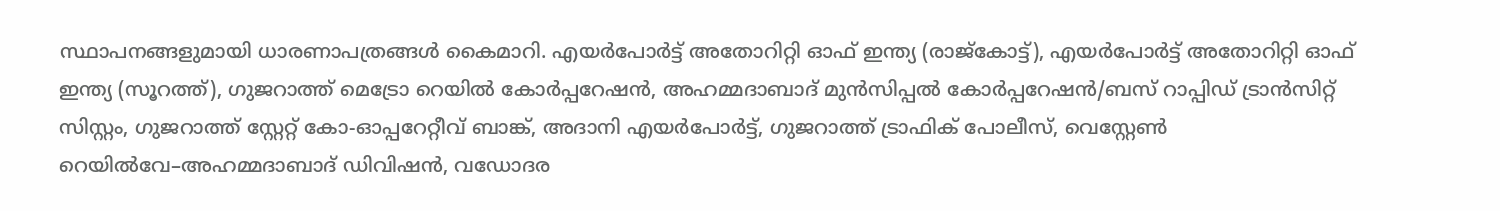സ്ഥാപനങ്ങളുമായി ധാരണാപത്രങ്ങൾ കൈമാറി. എയർപോർട്ട് അതോറിറ്റി ഓഫ് ഇന്ത്യ (രാജ്കോട്ട്), എയർപോർട്ട് അതോറിറ്റി ഓഫ് ഇന്ത്യ (സൂറത്ത്), ഗുജറാത്ത് മെട്രോ റെയിൽ കോർപ്പറേഷൻ, അഹമ്മദാബാദ് മുൻസിപ്പൽ കോർപ്പറേഷൻ/ബസ് റാപ്പിഡ് ട്രാൻസിറ്റ് സിസ്റ്റം, ഗുജറാത്ത് സ്റ്റേറ്റ് കോ-ഓപ്പറേറ്റീവ് ബാങ്ക്, അദാനി എയർപോർട്ട്, ഗുജറാത്ത് ട്രാഫിക് പോലീസ്, വെസ്റ്റേൺ റെയിൽവേ–അഹമ്മദാബാദ് ഡിവിഷൻ, വഡോദര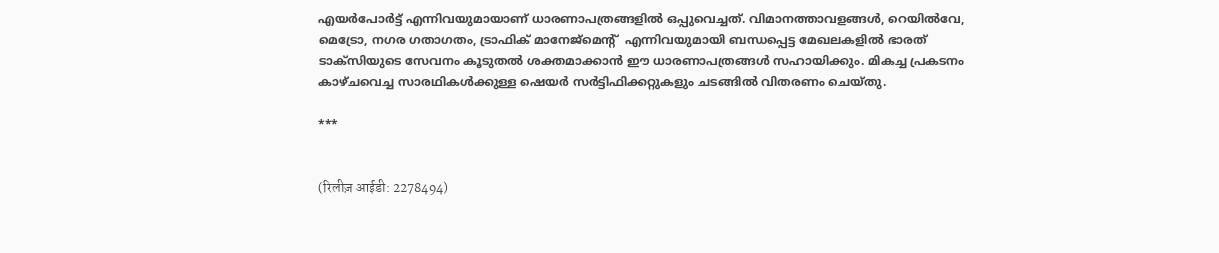എയർപോർട്ട് എന്നിവയുമായാണ് ധാരണാപത്രങ്ങളിൽ ഒപ്പുവെച്ചത്. വിമാനത്താവളങ്ങൾ, റെയിൽവേ, മെട്രോ, നഗര ഗതാഗതം, ട്രാഫിക് മാനേജ്‌മെൻ്റ്  എന്നിവയുമായി ബന്ധപ്പെട്ട മേഖലകളിൽ ഭാരത് ടാക്സിയുടെ സേവനം കൂടുതൽ ശക്തമാക്കാൻ ഈ ധാരണാപത്രങ്ങൾ സഹായിക്കും. മികച്ച പ്രകടനം കാഴ്ചവെച്ച സാരഥികൾക്കുള്ള ഷെയർ സർട്ടിഫിക്കറ്റുകളും ചടങ്ങിൽ വിതരണം ചെയ്തു.

***


(रिलीज़ आईडी: 2278494)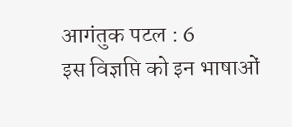आगंतुक पटल : 6
इस विज्ञप्ति को इन भाषाओं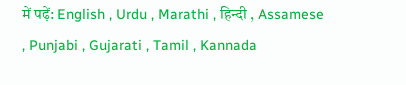में पढ़ें: English , Urdu , Marathi , हिन्दी , Assamese , Punjabi , Gujarati , Tamil , Kannada